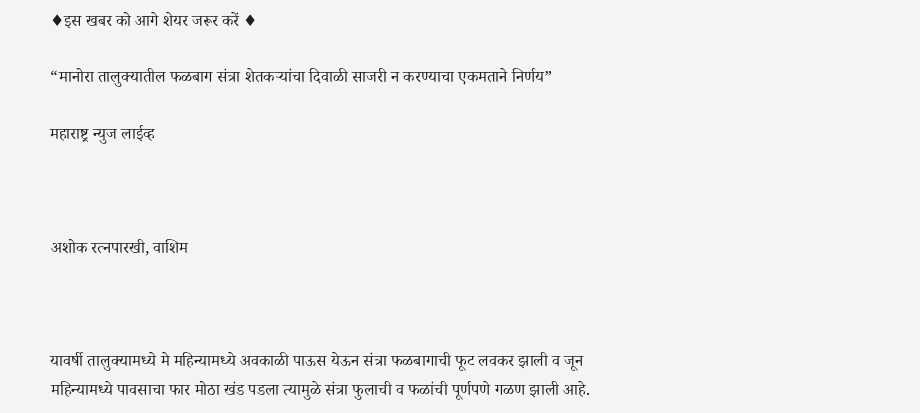♦इस खबर को आगे शेयर जरूर करें ♦

“मानोरा तालुक्यातील फळबाग संत्रा शेतकऱ्यांचा दिवाळी साजरी न करण्याचा एकमताने निर्णय”

महाराष्ट्र न्युज लाईव्ह



अशोक रत्नपारखी, वाशिम



यावर्षी तालुक्यामध्ये मे महिन्यामध्ये अवकाळी पाऊस येऊन संत्रा फळबागाची फूट लवकर झाली व जून महिन्यामध्ये पावसाचा फार मोठा खंड पडला त्यामुळे संत्रा फुलाची व फळांची पूर्णपणे गळण झाली आहे.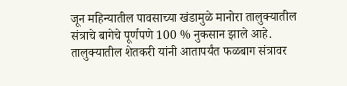जून महिन्यातील पावसाच्या खंडामुळे मानोरा तालुक्यातील संत्राचे बागेचे पूर्णपणे 100 % नुकसान झाले आहे. तालुक्यातील शेतकरी यांनी आतापर्यंत फळबाग संत्रावर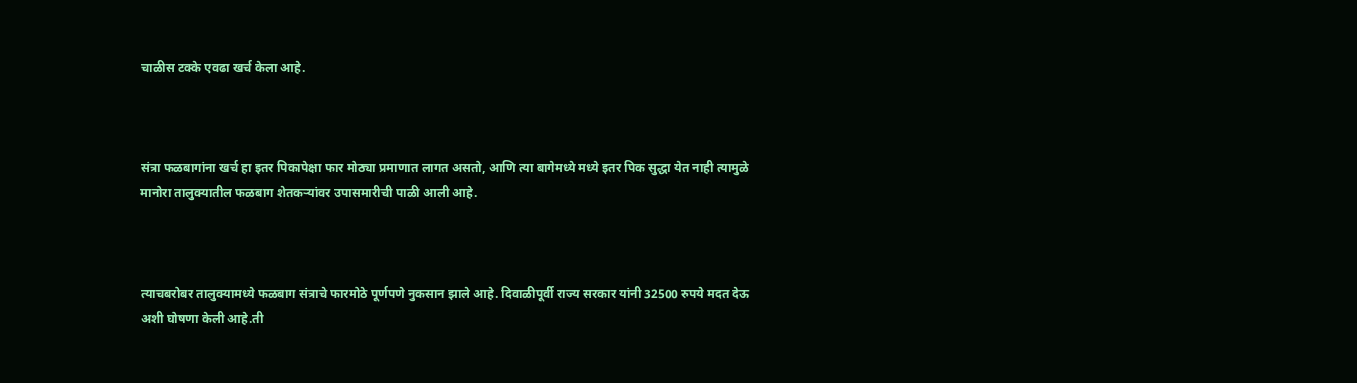चाळीस टक्के एवढा खर्च केला आहे.



संत्रा फळबागांना खर्च हा इतर पिकापेक्षा फार मोठ्या प्रमाणात लागत असतो, आणि त्या बागेमध्ये मध्ये इतर पिक सुद्धा येत नाही त्यामुळे मानोरा तालुक्यातील फळबाग शेतकऱ्यांवर उपासमारीची पाळी आली आहे.



त्याचबरोबर तालुक्यामध्ये फळबाग संत्राचे फारमोठे पूर्णपणे नुकसान झाले आहे. दिवाळीपूर्वी राज्य सरकार यांनी 32500 रुपये मदत देऊ अशी घोषणा केली आहे.ती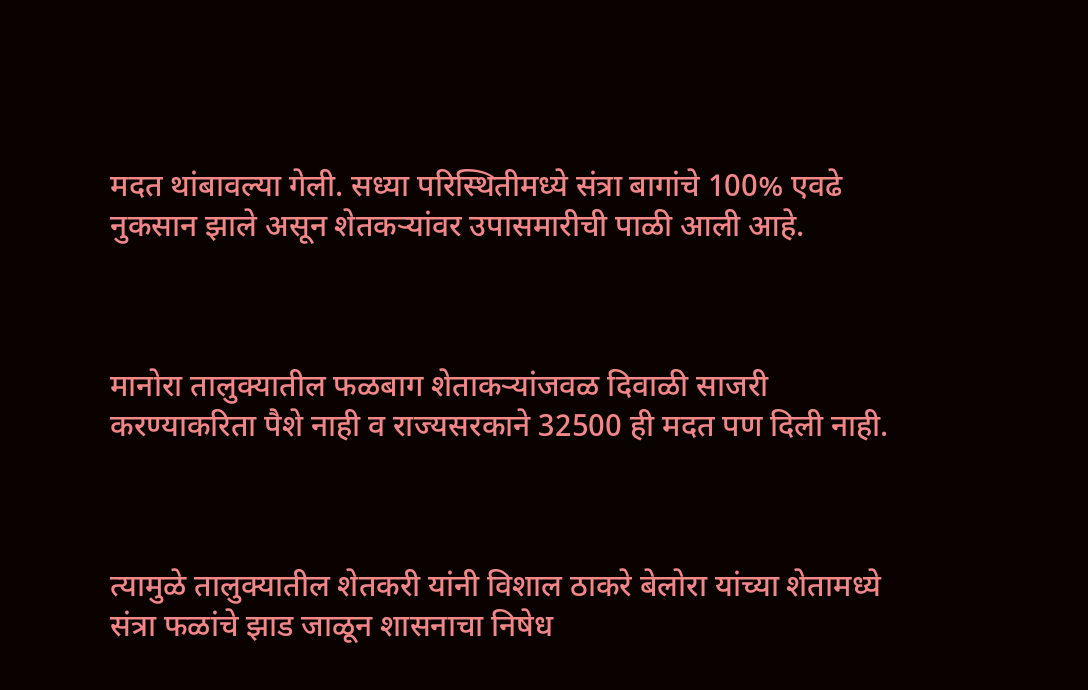मदत थांबावल्या गेली. सध्या परिस्थितीमध्ये संत्रा बागांचे 100% एवढे नुकसान झाले असून शेतकऱ्यांवर उपासमारीची पाळी आली आहे.



मानोरा तालुक्यातील फळबाग शेताकऱ्यांजवळ दिवाळी साजरी करण्याकरिता पैशे नाही व राज्यसरकाने 32500 ही मदत पण दिली नाही.



त्यामुळे तालुक्यातील शेतकरी यांनी विशाल ठाकरे बेलोरा यांच्या शेतामध्ये संत्रा फळांचे झाड जाळून शासनाचा निषेध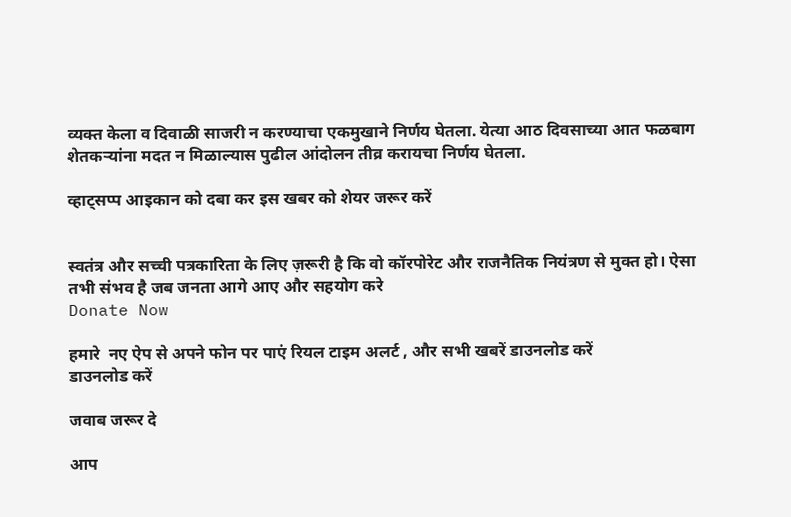व्यक्त केला व दिवाळी साजरी न करण्याचा एकमुखाने निर्णय घेतला. येत्या आठ दिवसाच्या आत फळबाग शेतकऱ्यांना मदत न मिळाल्यास पुढील आंदोलन तीव्र करायचा निर्णय घेतला.

व्हाट्सप्प आइकान को दबा कर इस खबर को शेयर जरूर करें


स्वतंत्र और सच्ची पत्रकारिता के लिए ज़रूरी है कि वो कॉरपोरेट और राजनैतिक नियंत्रण से मुक्त हो। ऐसा तभी संभव है जब जनता आगे आए और सहयोग करे
Donate Now

हमारे  नए ऐप से अपने फोन पर पाएं रियल टाइम अलर्ट , और सभी खबरें डाउनलोड करें
डाउनलोड करें

जवाब जरूर दे

आप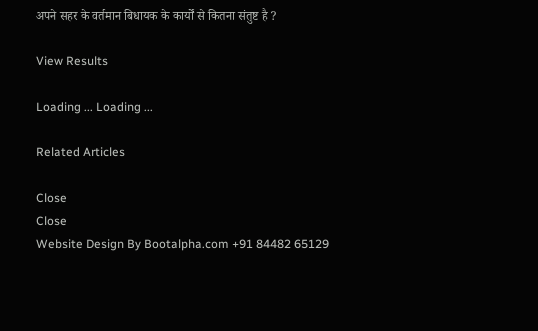अपने सहर के वर्तमान बिधायक के कार्यों से कितना संतुष्ट है ?

View Results

Loading ... Loading ...

Related Articles

Close
Close
Website Design By Bootalpha.com +91 84482 65129